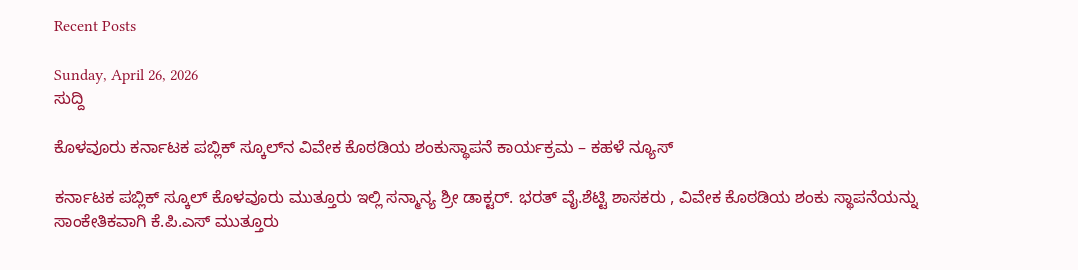Recent Posts

Sunday, April 26, 2026
ಸುದ್ದಿ

ಕೊಳವೂರು ಕರ್ನಾಟಕ ಪಬ್ಲಿಕ್ ಸ್ಕೂಲ್‌ನ ವಿವೇಕ ಕೊಠಡಿಯ ಶಂಕುಸ್ಥಾಪನೆ ಕಾರ್ಯಕ್ರಮ – ಕಹಳೆ ನ್ಯೂಸ್

ಕರ್ನಾಟಕ ಪಬ್ಲಿಕ್ ಸ್ಕೂಲ್ ಕೊಳವೂರು ಮುತ್ತೂರು ಇಲ್ಲಿ ಸನ್ಮಾನ್ಯ ಶ್ರೀ ಡಾಕ್ಟರ್. ಭರತ್ ವೈ.ಶೆಟ್ಟಿ ಶಾಸಕರು , ವಿವೇಕ ಕೊಠಡಿಯ ಶಂಕು ಸ್ಥಾಪನೆಯನ್ನು ಸಾಂಕೇತಿಕವಾಗಿ ಕೆ.ಪಿ.ಎಸ್ ಮುತ್ತೂರು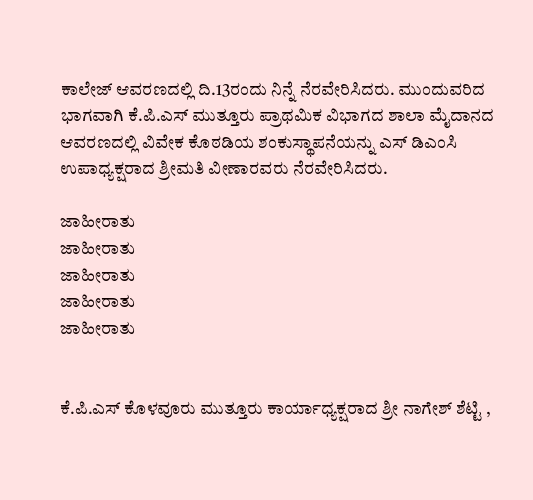ಕಾಲೇಜ್ ಆವರಣದಲ್ಲಿ ದಿ.13ರಂದು ನಿನ್ನೆ ನೆರವೇರಿಸಿದರು. ಮುಂದುವರಿದ ಭಾಗವಾಗಿ ಕೆ.ಪಿ.ಎಸ್ ಮುತ್ತೂರು ಪ್ರಾಥಮಿಕ ವಿಭಾಗದ ಶಾಲಾ ಮೈದಾನದ ಆವರಣದಲ್ಲಿ ವಿವೇಕ ಕೊಠಡಿಯ ಶಂಕುಸ್ಥಾಪನೆಯನ್ನು ಎಸ್ ಡಿಎಂಸಿ ಉಪಾಧ್ಯಕ್ಷರಾದ ಶ್ರೀಮತಿ ವೀಣಾರವರು ನೆರವೇರಿಸಿದರು.

ಜಾಹೀರಾತು
ಜಾಹೀರಾತು
ಜಾಹೀರಾತು
ಜಾಹೀರಾತು
ಜಾಹೀರಾತು


ಕೆ.ಪಿ.ಎಸ್ ಕೊಳವೂರು ಮುತ್ತೂರು ಕಾರ್ಯಾಧ್ಯಕ್ಷರಾದ ಶ್ರೀ ನಾಗೇಶ್ ಶೆಟ್ಟಿ ,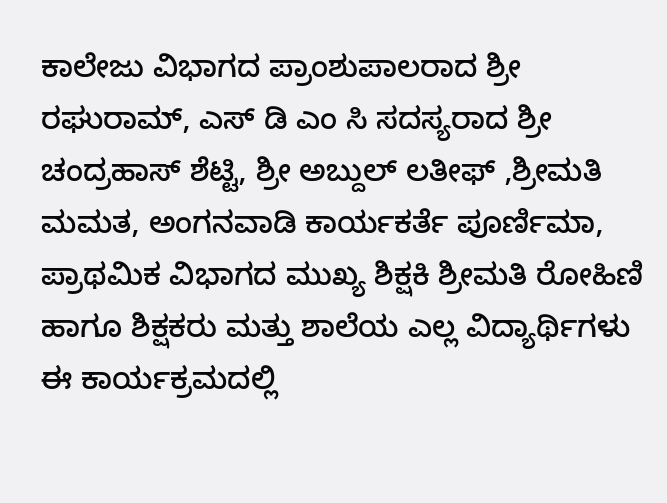ಕಾಲೇಜು ವಿಭಾಗದ ಪ್ರಾಂಶುಪಾಲರಾದ ಶ್ರೀ ರಘುರಾಮ್, ಎಸ್ ಡಿ ಎಂ ಸಿ ಸದಸ್ಯರಾದ ಶ್ರೀ ಚಂದ್ರಹಾಸ್ ಶೆಟ್ಟಿ, ಶ್ರೀ ಅಬ್ದುಲ್ ಲತೀಫ್ ,ಶ್ರೀಮತಿ ಮಮತ, ಅಂಗನವಾಡಿ ಕಾರ್ಯಕರ್ತೆ ಪೂರ್ಣಿಮಾ, ಪ್ರಾಥಮಿಕ ವಿಭಾಗದ ಮುಖ್ಯ ಶಿಕ್ಷಕಿ ಶ್ರೀಮತಿ ರೋಹಿಣಿ ಹಾಗೂ ಶಿಕ್ಷಕರು ಮತ್ತು ಶಾಲೆಯ ಎಲ್ಲ ವಿದ್ಯಾರ್ಥಿಗಳು ಈ ಕಾರ್ಯಕ್ರಮದಲ್ಲಿ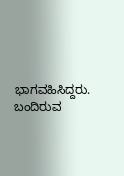ಭಾಗವಹಿಸಿದ್ದರು.
ಬಂದಿರುವ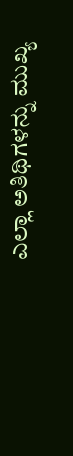ಎಲ್ಲಾ ಅತಿಥಿಗಳನ್ನು ಮುಖ್ಯ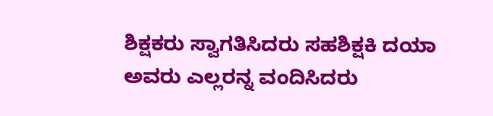ಶಿಕ್ಷಕರು ಸ್ವಾಗತಿಸಿದರು ಸಹಶಿಕ್ಷಕಿ ದಯಾ ಅವರು ಎಲ್ಲರನ್ನ ವಂದಿಸಿದರು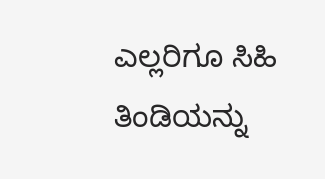ಎಲ್ಲರಿಗೂ ಸಿಹಿ ತಿಂಡಿಯನ್ನು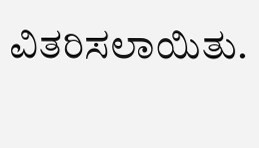ವಿತರಿಸಲಾಯಿತು.